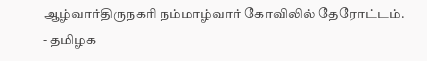ஆழ்வார்திருநகரி நம்மாழ்வார் கோவிலில் தேரோட்டம். - தமிழக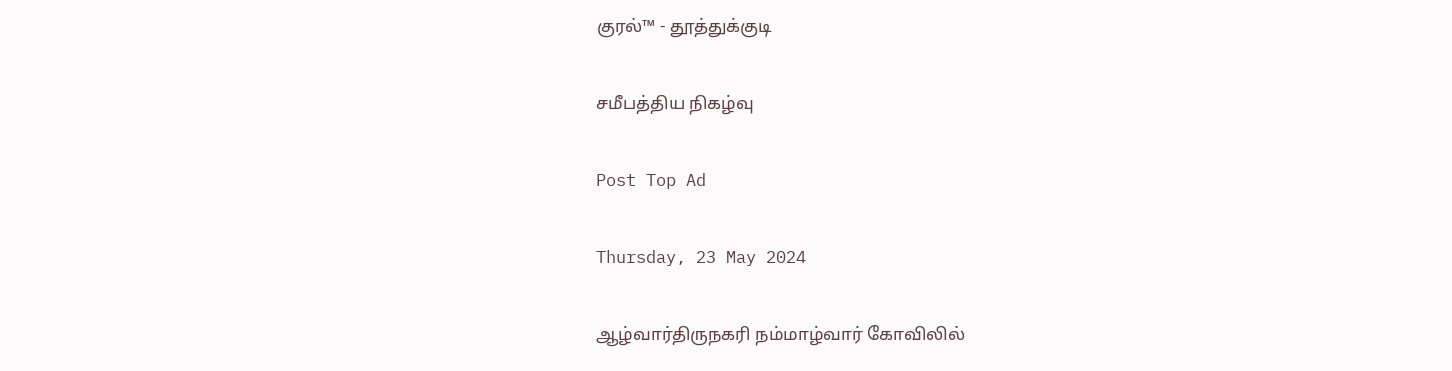குரல்™ - தூத்துக்குடி

சமீபத்திய நிகழ்வு

Post Top Ad

Thursday, 23 May 2024

ஆழ்வார்திருநகரி நம்மாழ்வார் கோவிலில்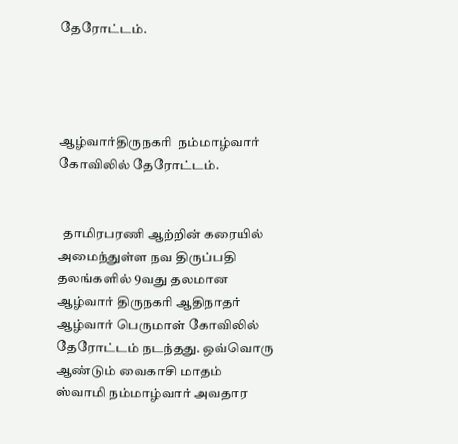தேரோட்டம்.




ஆழ்வார்திருநகரி  நம்மாழ்வார் கோவிலில் தேரோட்டம்.


  தாமிரபரணி ஆற்றின் கரையில்   அமைந்துள்ள நவ திருப்பதி தலங்களில் 9வது தலமான ஆழ்வார் திருநகரி ஆதிநாதர் ஆழ்வார் பெருமாள் கோவிலில் தேரோட்டம் நடந்தது. ஒவ்வொரு ஆண்டும் வைகாசி மாதம் ஸ்வாமி நம்மாழ்வார் அவதார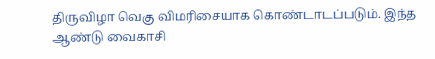திருவிழா வெகு விமரிசையாக கொண்டாடப்படும். இந்த ஆண்டு வைகாசி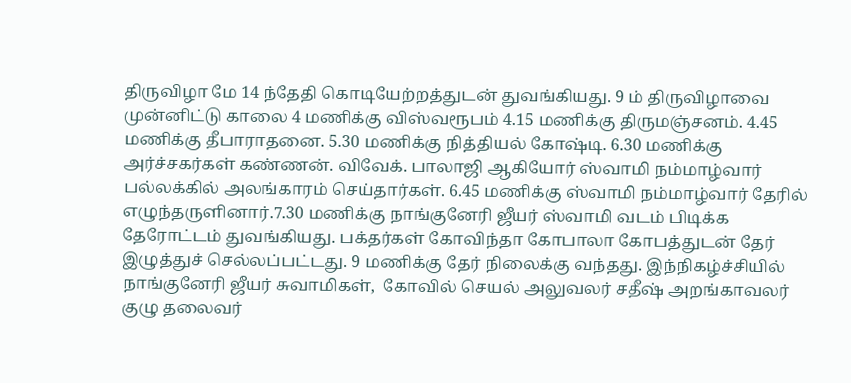திருவிழா மே 14 ந்தேதி கொடியேற்றத்துடன் துவங்கியது. 9 ம் திருவிழாவை           முன்னிட்டு காலை 4 மணிக்கு விஸ்வரூபம் 4.15 மணிக்கு திருமஞ்சனம். 4.45 மணிக்கு தீபாராதனை. 5.30 மணிக்கு நித்தியல் கோஷ்டி. 6.30 மணிக்கு அர்ச்சகர்கள் கண்ணன். விவேக். பாலாஜி ஆகியோர் ஸ்வாமி நம்மாழ்வார் பல்லக்கில் அலங்காரம் செய்தார்கள். 6.45 மணிக்கு ஸ்வாமி நம்மாழ்வார் தேரில் எழுந்தருளினார்.7.30 மணிக்கு நாங்குனேரி ஜீயர் ஸ்வாமி வடம் பிடிக்க தேரோட்டம் துவங்கியது. பக்தர்கள் கோவிந்தா கோபாலா கோபத்துடன் தேர் இழுத்துச் செல்லப்பட்டது. 9 மணிக்கு தேர் நிலைக்கு வந்தது. இந்நிகழ்ச்சியில் நாங்குனேரி ஜீயர் சுவாமிகள்,  கோவில் செயல் அலுவலர் சதீஷ் அறங்காவலர் குழு தலைவர்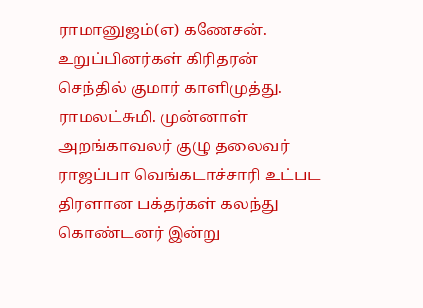ராமானுஜம்(எ) கணேசன். உறுப்பினர்கள் கிரிதரன் செந்தில் குமார் காளிமுத்து. ராமலட்சுமி. முன்னாள் அறங்காவலர் குழு தலைவர் ராஜப்பா வெங்கடாச்சாரி உட்பட திரளான பக்தர்கள் கலந்து கொண்டனர் இன்று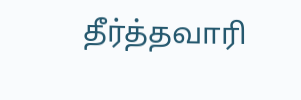தீர்த்தவாரி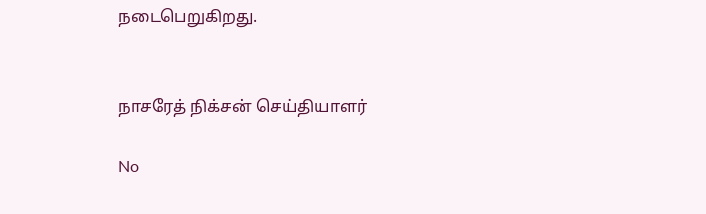நடைபெறுகிறது.


நாசரேத் நிக்சன் செய்தியாளர்

No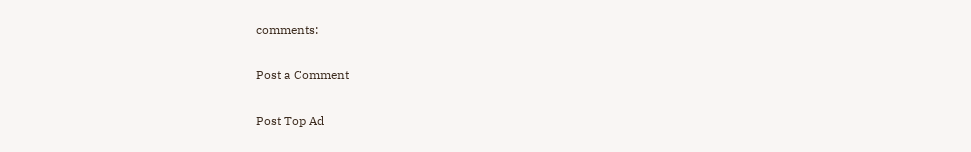comments:

Post a Comment

Post Top Ad